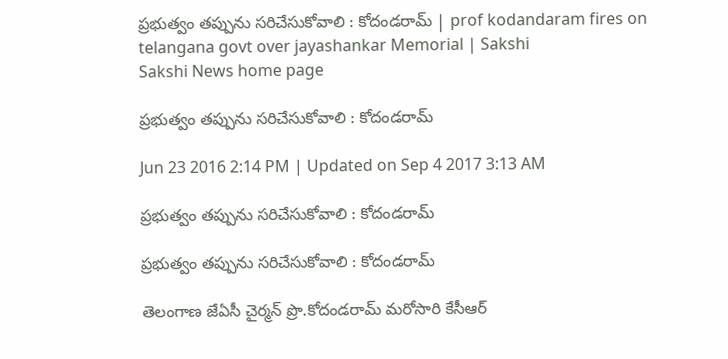ప్రభుత్వం తప్పును సరిచేసుకోవాలి : కోదండరామ్ | prof kodandaram fires on telangana govt over jayashankar Memorial | Sakshi
Sakshi News home page

ప్రభుత్వం తప్పును సరిచేసుకోవాలి : కోదండరామ్

Jun 23 2016 2:14 PM | Updated on Sep 4 2017 3:13 AM

ప్రభుత్వం తప్పును సరిచేసుకోవాలి : కోదండరామ్

ప్రభుత్వం తప్పును సరిచేసుకోవాలి : కోదండరామ్

తెలంగాణ జేఏసీ చైర్మన్ ప్రొ.కోదండరామ్ మరోసారి కేసీఆర్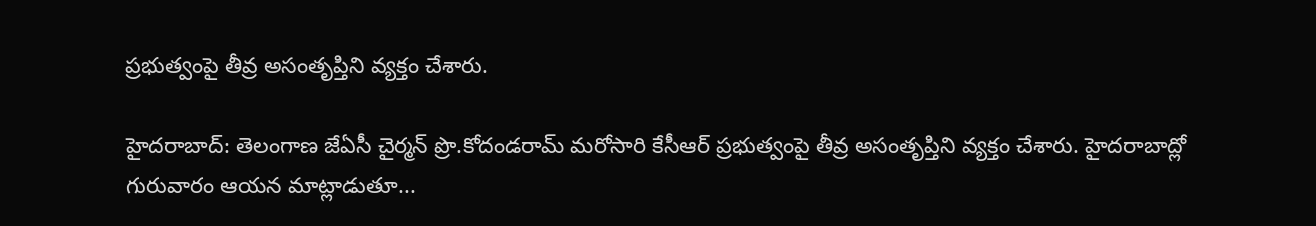ప్రభుత్వంపై తీవ్ర అసంతృప్తిని వ్యక్తం చేశారు.

హైదరాబాద్: తెలంగాణ జేఏసీ చైర్మన్ ప్రొ.కోదండరామ్ మరోసారి కేసీఆర్ ప్రభుత్వంపై తీవ్ర అసంతృప్తిని వ్యక్తం చేశారు. హైదరాబాద్లో గురువారం ఆయన మాట్లాడుతూ...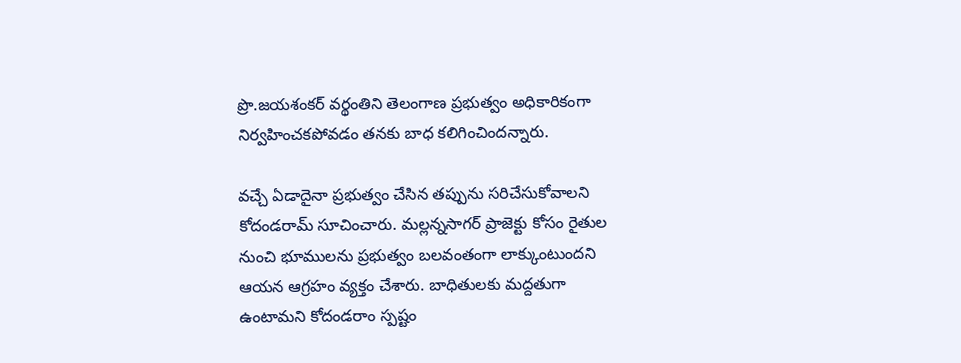ప్రొ.జయశంకర్ వర్థంతిని తెలంగాణ ప్రభుత్వం అధికారికంగా నిర్వహించకపోవడం తనకు బాధ కలిగించిందన్నారు.

వచ్చే ఏడాదైనా ప్రభుత్వం చేసిన తప్పును సరిచేసుకోవాలని కోదండరామ్ సూచించారు. మల్లన్నసాగర్ ప్రాజెక్టు కోసం రైతుల నుంచి భూములను ప్రభుత్వం బలవంతంగా లాక్కుంటుందని ఆయన ఆగ్రహం వ్యక్తం చేశారు. బాధితులకు మద్దతుగా ఉంటామని కోదండరాం స్పష్టం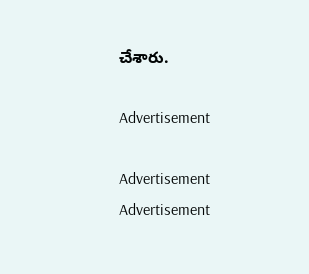చేశారు.

Advertisement

Advertisement
Advertisement